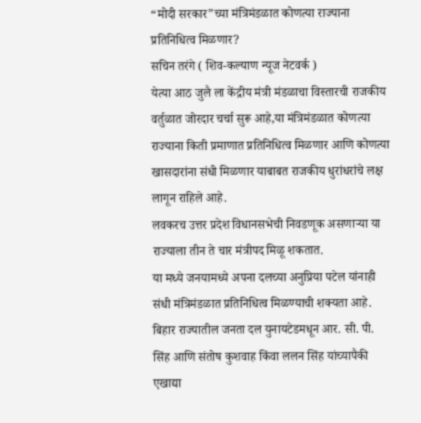“मोदी सरकार”च्या मंत्रिमंडळात कोणत्या राज्याना प्रतिनिधित्व मिळणार?
सचिन तरंगे ( शिव-कल्याण न्यूज नेटवर्क )
येत्या आठ जुलै ला केंद्रीय मंत्री मंडळाचा विस्तारची राजकीय वर्तुळात जोरदार चर्चा सुरू आहे,या मंत्रिमंडळात कोणत्या राज्याना किती प्रमाणात प्रतिनिधित्व मिळणार आणि कोणत्या खासदारांना संधी मिळणार याबाबत राजकीय धुरांधरांचे लक्ष लागून राहिले आहे.
लवकरच उत्तर प्रदेश विधानसभेची निवडणूक असणाऱ्या या राज्याला तीन ते चार मंत्रीपद मिळू शकतात.
या मध्ये जनयामध्ये अपना दलच्या अनुप्रिया पटेल यांनाही संधी मंत्रिमंडळात प्रतिनिधित्व मिळण्याची शक्यता आहे.
बिहार राज्यातील जनता दल युनायटेडमधून आर. सी. पी. सिंह आणि संतोष कुशवाह किंवा ललन सिंह यांच्यापैकी एखाद्या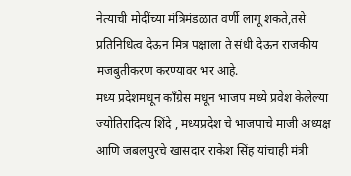नेत्याची मोदींच्या मंत्रिमंडळात वर्णी लागू शकते,तसे प्रतिनिधित्व देऊन मित्र पक्षाला ते संधी देऊन राजकीय मजबुतीकरण करण्यावर भर आहे.
मध्य प्रदेशमधून काँग्रेस मधून भाजप मध्ये प्रवेश केलेल्या ज्योतिरादित्य शिंदे , मध्यप्रदेश चे भाजपाचे माजी अध्यक्ष आणि जबलपुरचे खासदार राकेश सिंह यांचाही मंत्री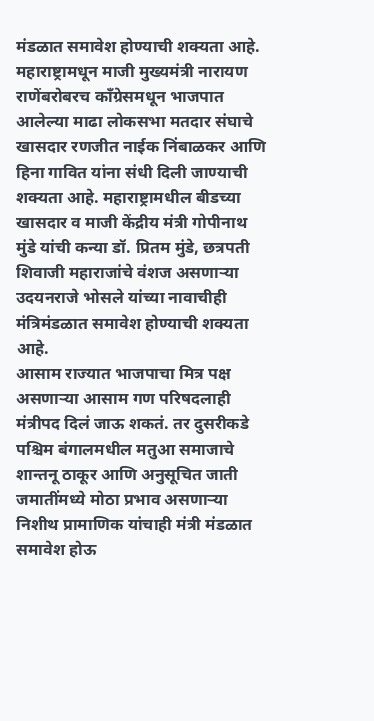मंडळात समावेश होण्याची शक्यता आहे.
महाराष्ट्रामधून माजी मुख्यमंत्री नारायण राणेंबरोबरच काँग्रेसमधून भाजपात आलेल्या माढा लोकसभा मतदार संघाचे खासदार रणजीत नाईक निंबाळकर आणि हिना गावित यांना संधी दिली जाण्याची शक्यता आहे. महाराष्ट्रामधील बीडच्या खासदार व माजी केंद्रीय मंत्री गोपीनाथ मुंडे यांची कन्या डॉ. प्रितम मुंडे, छत्रपती शिवाजी महाराजांचे वंशज असणाऱ्या उदयनराजे भोसले यांच्या नावाचीही मंत्रिमंडळात समावेश होण्याची शक्यता आहे.
आसाम राज्यात भाजपाचा मित्र पक्ष असणाऱ्या आसाम गण परिषदलाही मंत्रीपद दिलं जाऊ शकतं. तर दुसरीकडे पश्चिम बंगालमधील मतुआ समाजाचे शान्तनू ठाकूर आणि अनुसूचित जाती जमातींमध्ये मोठा प्रभाव असणाऱ्या निशीथ प्रामाणिक यांचाही मंत्री मंडळात समावेश होऊ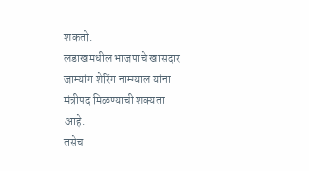शकतो.
लडाखमधील भाजपाचे खासदार जाम्यांग शेरिंग नाम्ग्याल यांना मंत्रीपद मिळण्याची शक्यता आहे.
तसेच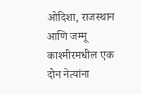ओदिशा, राजस्थान आणि जम्मू काश्मीरमधील एक दोन नेत्यांना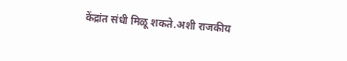केंद्रांत संधी मिळू शकते.अशी राजकीय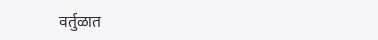वर्तुळात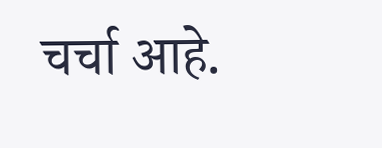चर्चा आहे.